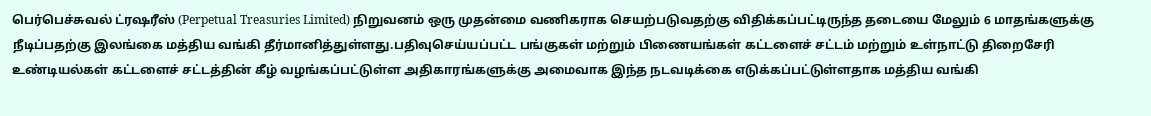பெர்பெச்சுவல் ட்ரஷரீஸ் (Perpetual Treasuries Limited) நிறுவனம் ஒரு முதன்மை வணிகராக செயற்படுவதற்கு விதிக்கப்பட்டிருந்த தடையை மேலும் 6 மாதங்களுக்கு நீடிப்பதற்கு இலங்கை மத்திய வங்கி தீர்மானித்துள்ளது.பதிவுசெய்யப்பட்ட பங்குகள் மற்றும் பிணையங்கள் கட்டளைச் சட்டம் மற்றும் உள்நாட்டு திறைசேரி உண்டியல்கள் கட்டளைச் சட்டத்தின் கீழ் வழங்கப்பட்டுள்ள அதிகாரங்களுக்கு அமைவாக இந்த நடவடிக்கை எடுக்கப்பட்டுள்ளதாக மத்திய வங்கி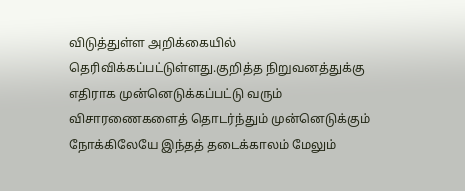விடுத்துள்ள அறிக்கையில் தெரிவிக்கப்பட்டுள்ளது.குறித்த நிறுவனத்துக்கு எதிராக முன்னெடுக்கப்பட்டு வரும் விசாரணைகளைத் தொடர்ந்தும் முன்னெடுக்கும் நோக்கிலேயே இந்தத் தடைக்காலம் மேலும்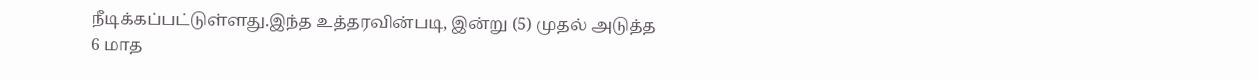நீடிக்கப்பட்டுள்ளது.இந்த உத்தரவின்படி, இன்று (5) முதல் அடுத்த 6 மாத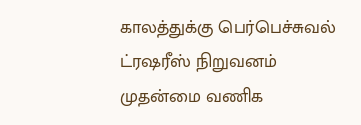காலத்துக்கு பெர்பெச்சுவல் ட்ரஷரீஸ் நிறுவனம் முதன்மை வணிக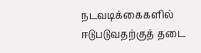நடவடிக்கைகளில் ஈடுபடுவதற்குத் தடை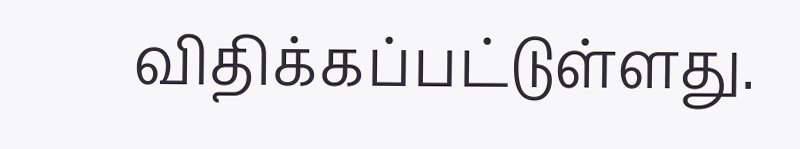விதிக்கப்பட்டுள்ளது.